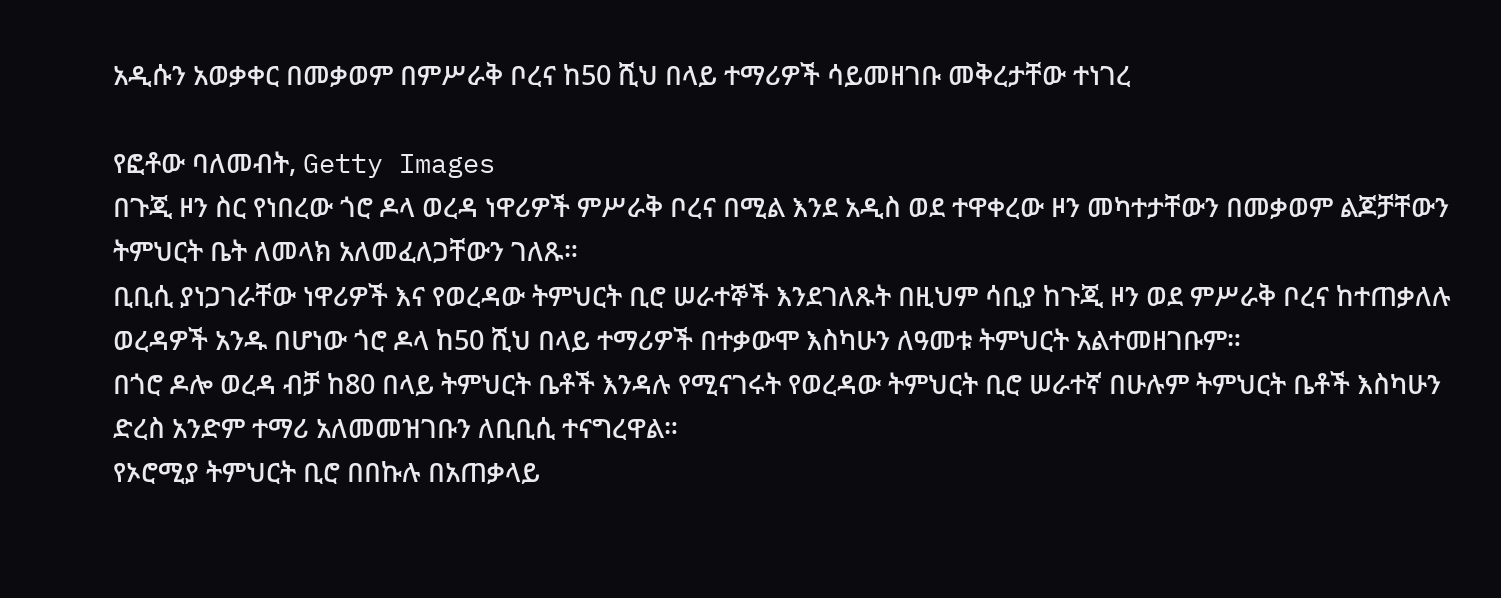አዲሱን አወቃቀር በመቃወም በምሥራቅ ቦረና ከ50 ሺህ በላይ ተማሪዎች ሳይመዘገቡ መቅረታቸው ተነገረ

የፎቶው ባለመብት, Getty Images
በጉጂ ዞን ስር የነበረው ጎሮ ዶላ ወረዳ ነዋሪዎች ምሥራቅ ቦረና በሚል እንደ አዲስ ወደ ተዋቀረው ዞን መካተታቸውን በመቃወም ልጆቻቸውን ትምህርት ቤት ለመላክ አለመፈለጋቸውን ገለጹ።
ቢቢሲ ያነጋገራቸው ነዋሪዎች እና የወረዳው ትምህርት ቢሮ ሠራተኞች እንደገለጹት በዚህም ሳቢያ ከጉጂ ዞን ወደ ምሥራቅ ቦረና ከተጠቃለሉ ወረዳዎች አንዱ በሆነው ጎሮ ዶላ ከ50 ሺህ በላይ ተማሪዎች በተቃውሞ እስካሁን ለዓመቱ ትምህርት አልተመዘገቡም።
በጎሮ ዶሎ ወረዳ ብቻ ከ80 በላይ ትምህርት ቤቶች እንዳሉ የሚናገሩት የወረዳው ትምህርት ቢሮ ሠራተኛ በሁሉም ትምህርት ቤቶች እስካሁን ድረስ አንድም ተማሪ አለመመዝገቡን ለቢቢሲ ተናግረዋል።
የኦሮሚያ ትምህርት ቢሮ በበኩሉ በአጠቃላይ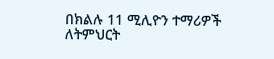በክልሉ 11 ሚሊዮን ተማሪዎች ለትምህርት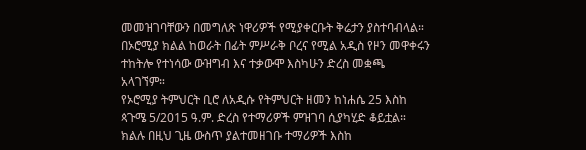መመዝገባቸውን በመግለጽ ነዋሪዎች የሚያቀርቡት ቅሬታን ያስተባብላል።
በኦሮሚያ ክልል ከወራት በፊት ምሥራቅ ቦረና የሚል አዲስ የዞን መዋቀሩን ተከትሎ የተነሳው ውዝግብ እና ተቃውሞ እስካሁን ድረስ መቋጫ አላገኘም።
የኦሮሚያ ትምህርት ቢሮ ለአዲሱ የትምህርት ዘመን ከነሐሴ 25 እስከ ጳጉሜ 5/2015 ዓ.ም. ድረስ የተማሪዎች ምዝገባ ሲያካሂድ ቆይቷል።
ክልሉ በዚህ ጊዜ ውስጥ ያልተመዘገቡ ተማሪዎች እስከ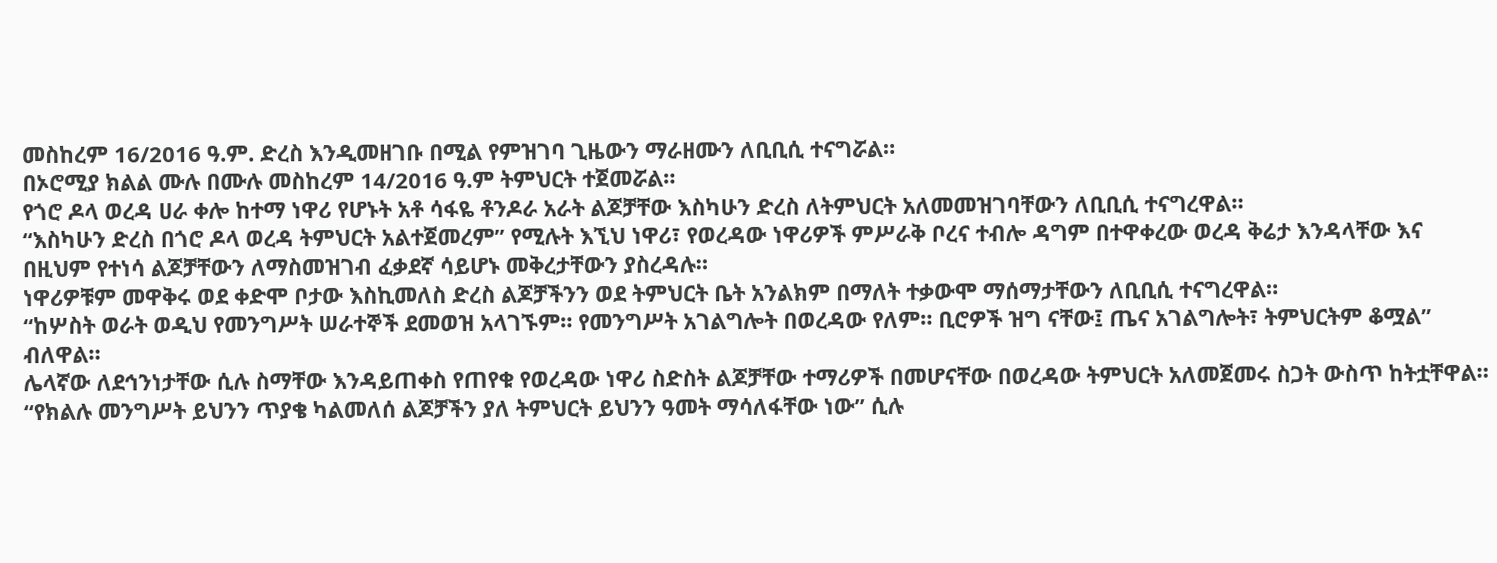መስከረም 16/2016 ዓ.ም. ድረስ እንዲመዘገቡ በሚል የምዝገባ ጊዜውን ማራዘሙን ለቢቢሲ ተናግሯል።
በኦሮሚያ ክልል ሙሉ በሙሉ መስከረም 14/2016 ዓ.ም ትምህርት ተጀመሯል።
የጎሮ ዶላ ወረዳ ሀራ ቀሎ ከተማ ነዋሪ የሆኑት አቶ ሳፋዬ ቶንዶራ አራት ልጆቻቸው እስካሁን ድረስ ለትምህርት አለመመዝገባቸውን ለቢቢሲ ተናግረዋል።
“እስካሁን ድረስ በጎሮ ዶላ ወረዳ ትምህርት አልተጀመረም” የሚሉት እኚህ ነዋሪ፣ የወረዳው ነዋሪዎች ምሥራቅ ቦረና ተብሎ ዳግም በተዋቀረው ወረዳ ቅሬታ እንዳላቸው እና በዚህም የተነሳ ልጆቻቸውን ለማስመዝገብ ፈቃደኛ ሳይሆኑ መቅረታቸውን ያስረዳሉ።
ነዋሪዎቹም መዋቅሩ ወደ ቀድሞ ቦታው እስኪመለስ ድረስ ልጆቻችንን ወደ ትምህርት ቤት አንልክም በማለት ተቃውሞ ማሰማታቸውን ለቢቢሲ ተናግረዋል።
“ከሦስት ወራት ወዲህ የመንግሥት ሠራተኞች ደመወዝ አላገኙም። የመንግሥት አገልግሎት በወረዳው የለም። ቢሮዎች ዝግ ናቸው፤ ጤና አገልግሎት፣ ትምህርትም ቆሟል” ብለዋል።
ሌላኛው ለደኅንነታቸው ሲሉ ስማቸው እንዳይጠቀስ የጠየቁ የወረዳው ነዋሪ ስድስት ልጆቻቸው ተማሪዎች በመሆናቸው በወረዳው ትምህርት አለመጀመሩ ስጋት ውስጥ ከትቷቸዋል።
“የክልሉ መንግሥት ይህንን ጥያቄ ካልመለሰ ልጆቻችን ያለ ትምህርት ይህንን ዓመት ማሳለፋቸው ነው” ሲሉ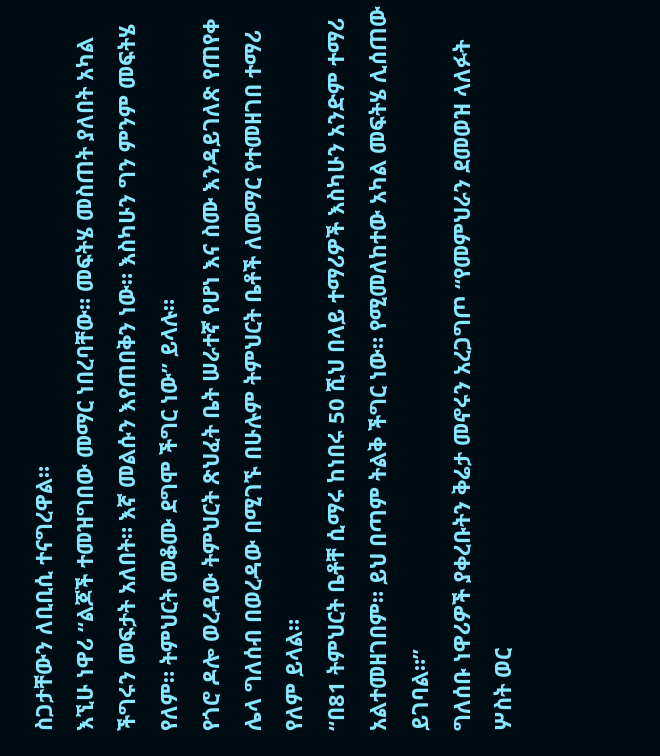ስጋታቸውን ለቢቢሲ ተናግረዋል።
እኚሁ ነዋሪ “ልጆች ተመዝግበው መማር ነበረባቸው። መፍትሄ መስጠት ያለበት አካል ችግሩን መፍታት አለበት። እኛ መልሱን እየጠበቅን ነው። እስካሁን ግን ምንም መፍትሄ የለም። ትምህርት መቆሙ ደግሞ ችግር ነው” ይላሉ።
የጎሮ ዶሎ ወረዳው ትምህርት ጽህፈት ቤት ሠራተኛ የሆነ እና ስሙ እንዳይገለጽ የጠየቀ ሌላ ግለሰብ በወረዳው በሚገኙ በሁሉም ትምህርት ቤቶች ለመማር የተመዘገበ ተማሪ የለም ይላል።
“በ81 ትምህርት ቤቶቸ ሲማሩ ከነበሩ 50 ሺህ በላይ ተማሪዎች እስካሁን አንድም ተማሪ አልተመዘገበም። ይህ በጣም ትልቅ ችግር ነው። የሚመለከተው አካል መፍትሄ ሊሰጠው ይገባል።”
ግለሰቡ ነዋሪዎች ያቀረቡትን ቅሬታ መኖሩን አረጋግጦ “የመምህራን ደመወዝ ላለፉት ሦስት ወር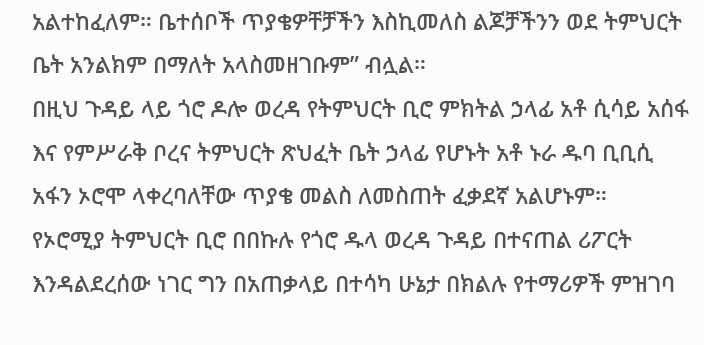አልተከፈለም። ቤተሰቦች ጥያቄዎቸቻችን እስኪመለስ ልጆቻችንን ወደ ትምህርት ቤት አንልክም በማለት አላስመዘገቡም” ብሏል።
በዚህ ጉዳይ ላይ ጎሮ ዶሎ ወረዳ የትምህርት ቢሮ ምክትል ኃላፊ አቶ ሲሳይ አሰፋ እና የምሥራቅ ቦረና ትምህርት ጽህፈት ቤት ኃላፊ የሆኑት አቶ ኑራ ዱባ ቢቢሲ አፋን ኦሮሞ ላቀረባለቸው ጥያቄ መልስ ለመስጠት ፈቃደኛ አልሆኑም።
የኦሮሚያ ትምህርት ቢሮ በበኩሉ የጎሮ ዱላ ወረዳ ጉዳይ በተናጠል ሪፖርት እንዳልደረሰው ነገር ግን በአጠቃላይ በተሳካ ሁኔታ በክልሉ የተማሪዎች ምዝገባ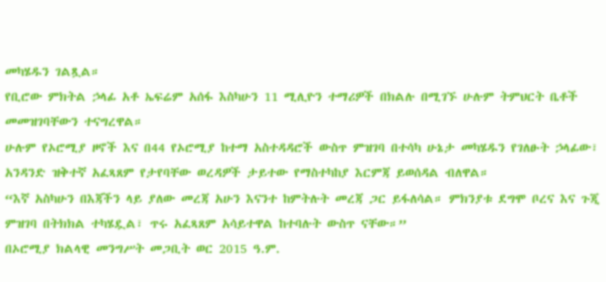መካሄዱን ገልጿል።
የቢሮው ምክትል ኃላፊ አቶ ኤፍሬም አሰፋ እስካሁን 11 ሚሊዮን ተማሪዎች በክልሉ በሚገኙ ሁሉም ትምህርት ቤቶች መመዝገባቸውን ተናግረዋል።
ሁሉም የኦሮሚያ ዞኖች እና በ44 የኦሮሚያ ከተማ አስተዳዳሮች ውስጥ ምዝገባ በተሳካ ሁኔታ መካሄዱን የገለፁት ኃላፊው፣ አንዳንድ ዝቅተኛ አፈጻጸም የታየባቸው ወረዳዎች ታይተው የማስተካከያ እርምጃ ይወሰዳል ብለዋል።
“እኛ አስካሁን በእጃችን ላይ ያለው መረጃ አሁን እናንተ ከምትሉት መረጃ ጋር ይፋለሳል። ምክንያቱ ደግሞ ቦረና እና ጉጂ ምዝገባ በትክክል ተካሄዷል፣ ጥሩ አፈጻጸም አሳይተዋል ከተባሉት ውስጥ ናቸው።”
በኦሮሚያ ክልላዊ መንግሥት መጋቢት ወር 2015 ዓ.ም.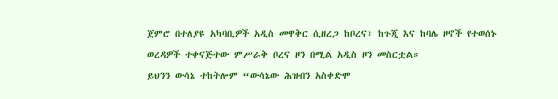ጀምሮ በተለያዩ አካባቢዎች አዲስ መዋቅር ሲዘረጋ ከቦረና፣ ከጉጂ እና ከባሌ ዞኖች የተወሰኑ ወረዳዎች ተቀናጅተው ምሥራቅ ቦረና ዞን በሚል አዲስ ዞን መስርቷል።
ይህንን ውሳኔ ተከትሎም “ውሳኔው ሕዝብን አስቀድሞ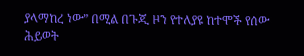ያላማከረ ነው” በሚል በጉጂ ዞን የተለያዩ ከተሞች የሰው ሕይወት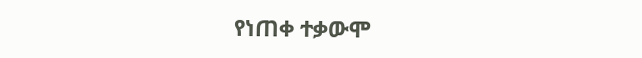የነጠቀ ተቃውሞ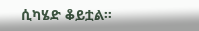ሲካሄድ ቆይቷል።